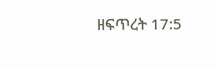ዘፍጥረት 17:5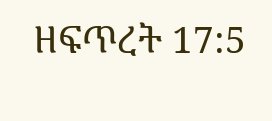ዘፍጥረት 17:5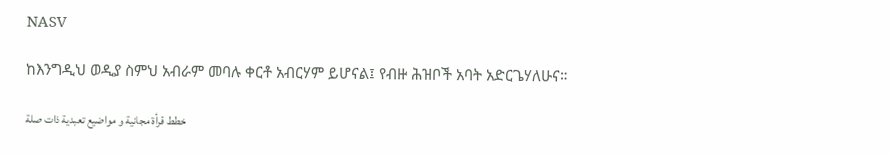NASV

ከእንግዲህ ወዲያ ስምህ አብራም መባሉ ቀርቶ አብርሃም ይሆናል፤ የብዙ ሕዝቦች አባት አድርጌሃለሁና።

خطط قرأة مجانية و مواضيع تعبدية ذات صلة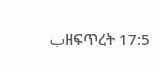بዘፍጥረት 17:5